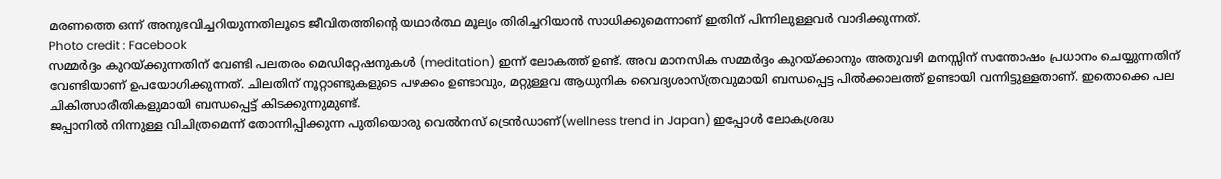മരണത്തെ ഒന്ന് അനുഭവിച്ചറിയുന്നതിലൂടെ ജീവിതത്തിന്റെ യഥാർത്ഥ മൂല്യം തിരിച്ചറിയാൻ സാധിക്കുമെന്നാണ് ഇതിന് പിന്നിലുള്ളവർ വാദിക്കുന്നത്.
Photo credit : Facebook
സമ്മർദ്ദം കുറയ്ക്കുന്നതിന് വേണ്ടി പലതരം മെഡിറ്റേഷനുകൾ (meditation) ഇന്ന് ലോകത്ത് ഉണ്ട്. അവ മാനസിക സമ്മർദ്ദം കുറയ്ക്കാനും അതുവഴി മനസ്സിന് സന്തോഷം പ്രധാനം ചെയ്യുന്നതിന് വേണ്ടിയാണ് ഉപയോഗിക്കുന്നത്. ചിലതിന് നൂറ്റാണ്ടുകളുടെ പഴക്കം ഉണ്ടാവും, മറ്റുള്ളവ ആധുനിക വൈദ്യശാസ്ത്രവുമായി ബന്ധപ്പെട്ട പിൽക്കാലത്ത് ഉണ്ടായി വന്നിട്ടുള്ളതാണ്. ഇതൊക്കെ പല ചികിത്സാരീതികളുമായി ബന്ധപ്പെട്ട് കിടക്കുന്നുമുണ്ട്.
ജപ്പാനിൽ നിന്നുള്ള വിചിത്രമെന്ന് തോന്നിപ്പിക്കുന്ന പുതിയൊരു വെൽനസ് ട്രെൻഡാണ്(wellness trend in Japan) ഇപ്പോൾ ലോകശ്രദ്ധ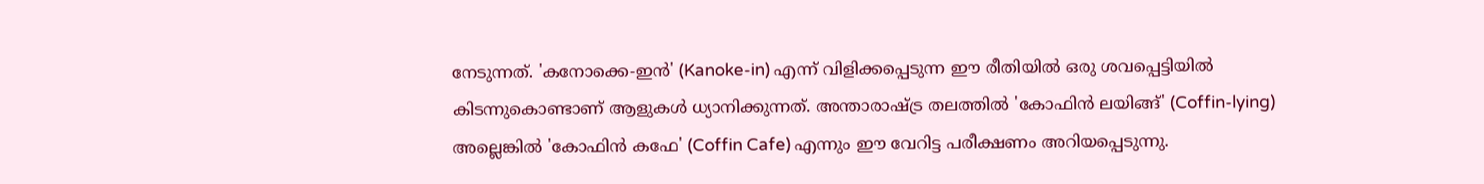നേടുന്നത്. 'കനോക്കെ-ഇൻ' (Kanoke-in) എന്ന് വിളിക്കപ്പെടുന്ന ഈ രീതിയിൽ ഒരു ശവപ്പെട്ടിയിൽ കിടന്നുകൊണ്ടാണ് ആളുകൾ ധ്യാനിക്കുന്നത്. അന്താരാഷ്ട്ര തലത്തിൽ 'കോഫിൻ ലയിങ്ങ്' (Coffin-lying) അല്ലെങ്കിൽ 'കോഫിൻ കഫേ' (Coffin Cafe) എന്നും ഈ വേറിട്ട പരീക്ഷണം അറിയപ്പെടുന്നു.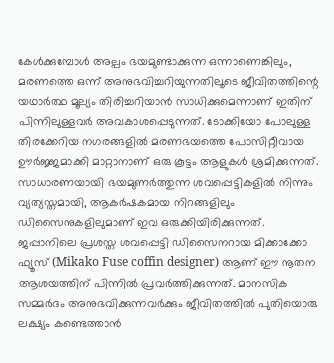കേൾക്കുമ്പോൾ അല്പം ഭയമുണ്ടാക്കുന്ന ഒന്നാണെങ്കിലും, മരണത്തെ ഒന്ന് അനുഭവിച്ചറിയുന്നതിലൂടെ ജീവിതത്തിന്റെ യഥാർത്ഥ മൂല്യം തിരിച്ചറിയാൻ സാധിക്കുമെന്നാണ് ഇതിന് പിന്നിലുള്ളവർ അവകാശപ്പെടുന്നത്. ടോക്കിയോ പോലുള്ള തിരക്കേറിയ നഗരങ്ങളിൽ മരണഭയത്തെ പോസിറ്റീവായ ഊർജ്ജമാക്കി മാറ്റാനാണ് ഒരു കൂട്ടം ആളുകൾ ശ്രമിക്കുന്നത്.
സാധാരണയായി ഭയമുണർത്തുന്ന ശവപ്പെട്ടികളിൽ നിന്നും വ്യത്യസ്തമായി, ആകർഷകമായ നിറങ്ങളിലും ഡിസൈനുകളിലുമാണ് ഇവ ഒരുക്കിയിരിക്കുന്നത്. ജപ്പാനിലെ പ്രശസ്ത ശവപ്പെട്ടി ഡിസൈനറായ മിക്കാക്കോ ഫ്യൂസ് (Mikako Fuse coffin designer) ആണ് ഈ നൂതന ആശയത്തിന് പിന്നിൽ പ്രവർത്തിക്കുന്നത്. മാനസിക സമ്മർദം അനുഭവിക്കുന്നവർക്കും ജീവിതത്തിൽ പുതിയൊരു ലക്ഷ്യം കണ്ടെത്താൻ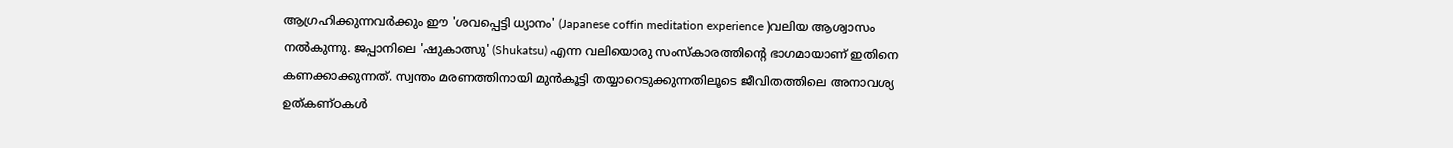ആഗ്രഹിക്കുന്നവർക്കും ഈ 'ശവപ്പെട്ടി ധ്യാനം' (Japanese coffin meditation experience )വലിയ ആശ്വാസം നൽകുന്നു. ജപ്പാനിലെ 'ഷുകാത്സു' (Shukatsu) എന്ന വലിയൊരു സംസ്കാരത്തിന്റെ ഭാഗമായാണ് ഇതിനെ കണക്കാക്കുന്നത്. സ്വന്തം മരണത്തിനായി മുൻകൂട്ടി തയ്യാറെടുക്കുന്നതിലൂടെ ജീവിതത്തിലെ അനാവശ്യ ഉത്കണ്ഠകൾ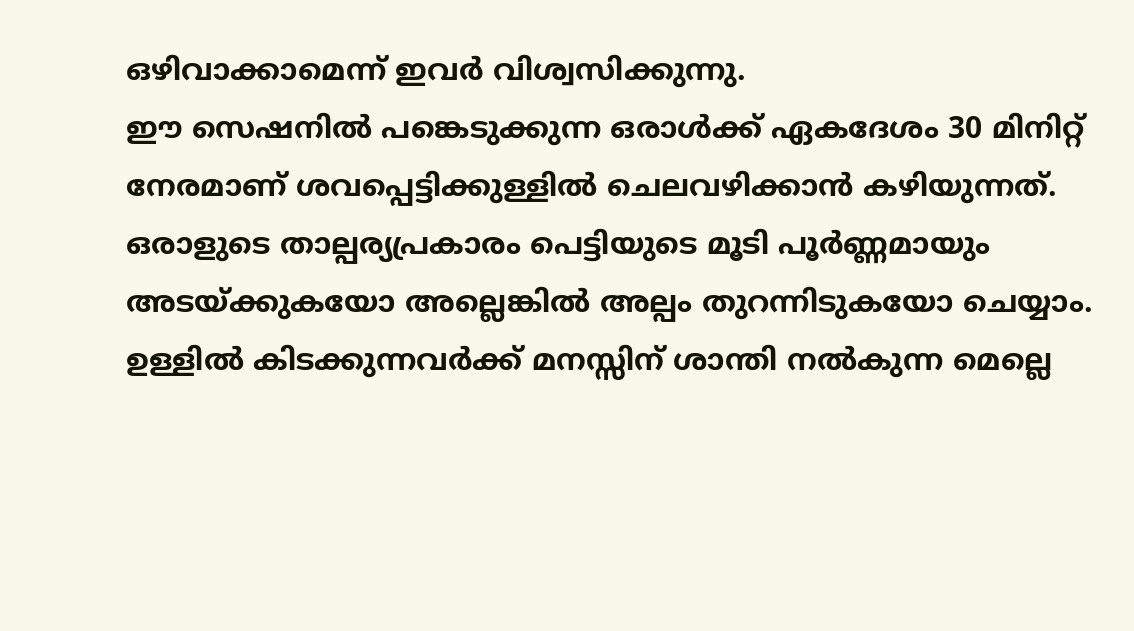ഒഴിവാക്കാമെന്ന് ഇവർ വിശ്വസിക്കുന്നു.
ഈ സെഷനിൽ പങ്കെടുക്കുന്ന ഒരാൾക്ക് ഏകദേശം 30 മിനിറ്റ് നേരമാണ് ശവപ്പെട്ടിക്കുള്ളിൽ ചെലവഴിക്കാൻ കഴിയുന്നത്. ഒരാളുടെ താല്പര്യപ്രകാരം പെട്ടിയുടെ മൂടി പൂർണ്ണമായും അടയ്ക്കുകയോ അല്ലെങ്കിൽ അല്പം തുറന്നിടുകയോ ചെയ്യാം. ഉള്ളിൽ കിടക്കുന്നവർക്ക് മനസ്സിന് ശാന്തി നൽകുന്ന മെല്ലെ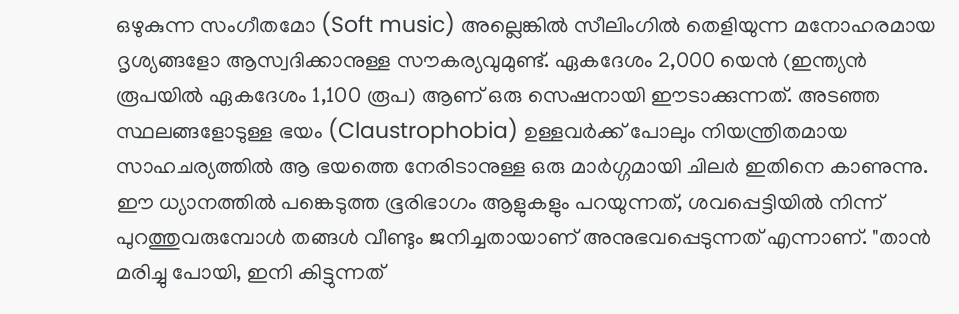ഒഴുകുന്ന സംഗീതമോ (Soft music) അല്ലെങ്കിൽ സീലിംഗിൽ തെളിയുന്ന മനോഹരമായ ദൃശ്യങ്ങളോ ആസ്വദിക്കാനുള്ള സൗകര്യവുമുണ്ട്. ഏകദേശം 2,000 യെൻ (ഇന്ത്യൻ രൂപയിൽ ഏകദേശം 1,100 രൂപ) ആണ് ഒരു സെഷനായി ഈടാക്കുന്നത്. അടഞ്ഞ സ്ഥലങ്ങളോടുള്ള ഭയം (Claustrophobia) ഉള്ളവർക്ക് പോലും നിയന്ത്രിതമായ സാഹചര്യത്തിൽ ആ ഭയത്തെ നേരിടാനുള്ള ഒരു മാർഗ്ഗമായി ചിലർ ഇതിനെ കാണുന്നു.
ഈ ധ്യാനത്തിൽ പങ്കെടുത്ത ഭൂരിഭാഗം ആളുകളും പറയുന്നത്, ശവപ്പെട്ടിയിൽ നിന്ന് പുറത്തുവരുമ്പോൾ തങ്ങൾ വീണ്ടും ജനിച്ചതായാണ് അനുഭവപ്പെടുന്നത് എന്നാണ്. "താൻ മരിച്ചു പോയി, ഇനി കിട്ടുന്നത്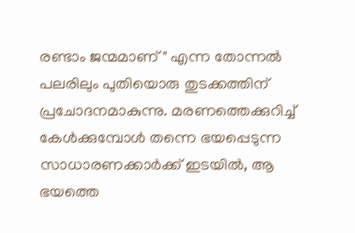രണ്ടാം ജന്മമാണ്" എന്ന തോന്നൽ പലരിലും പുതിയൊരു തുടക്കത്തിന് പ്രചോദനമാകുന്നു. മരണത്തെക്കുറിച്ച് കേൾക്കുമ്പോൾ തന്നെ ഭയപ്പെടുന്ന സാധാരണക്കാർക്ക് ഇടയിൽ, ആ ഭയത്തെ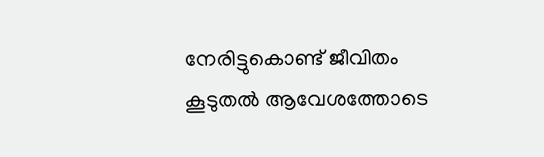നേരിട്ടുകൊണ്ട് ജീവിതം കൂടുതൽ ആവേശത്തോടെ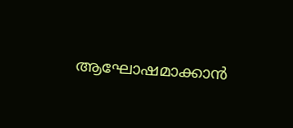ആഘോഷമാക്കാൻ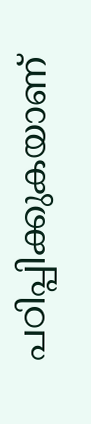പഠിപ്പിക്കുകയാണ്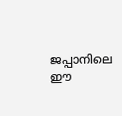ജപ്പാനിലെ ഈ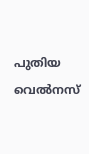പുതിയ വെൽനസ്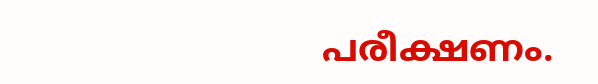പരീക്ഷണം.